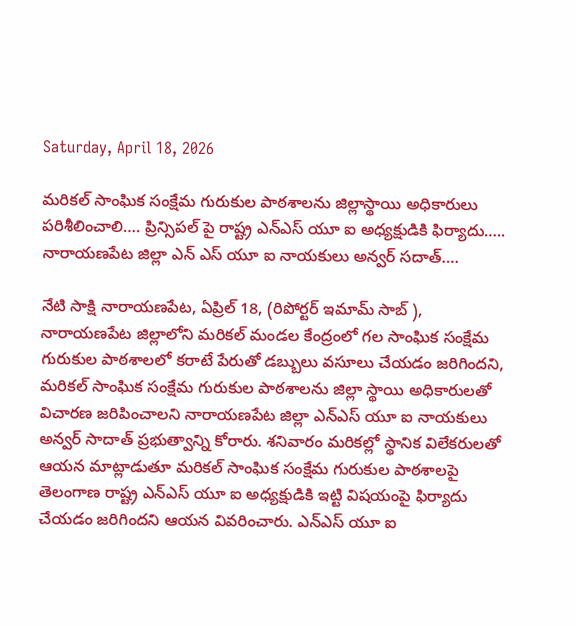Saturday, April 18, 2026

మరికల్ సాంఘిక సంక్షేమ గురుకుల పాఠశాలను జిల్లాస్థాయి అధికారులు పరిశీలించాలి…. ప్రిన్సిపల్ పై రాష్ట్ర ఎన్ఎస్ యూ ఐ అధ్యక్షుడికి ఫిర్యాదు….. నారాయణపేట జిల్లా ఎన్ ఎస్ యూ ఐ నాయకులు అన్వర్ సదాత్….

నేటి సాక్షి నారాయణపేట, ఏప్రిల్ 18, (రిపోర్టర్ ఇమామ్ సాబ్ ), నారాయణపేట జిల్లాలోని మరికల్ మండల కేంద్రంలో గల సాంఘిక సంక్షేమ గురుకుల పాఠశాలలో కరాటే పేరుతో డబ్బులు వసూలు చేయడం జరిగిందని, మరికల్ సాంఘిక సంక్షేమ గురుకుల పాఠశాలను జిల్లా స్థాయి అధికారులతో విచారణ జరిపించాలని నారాయణపేట జిల్లా ఎన్ఎస్ యూ ఐ నాయకులు అన్వర్ సాదాత్ ప్రభుత్వాన్ని కోరారు. శనివారం మరికల్లో స్థానిక విలేకరులతో ఆయన మాట్లాడుతూ మరికల్ సాంఘిక సంక్షేమ గురుకుల పాఠశాలపై తెలంగాణ రాష్ట్ర ఎన్ఎస్ యూ ఐ అధ్యక్షుడికి ఇట్టి విషయంపై ఫిర్యాదు చేయడం జరిగిందని ఆయన వివరించారు. ఎన్ఎస్ యూ ఐ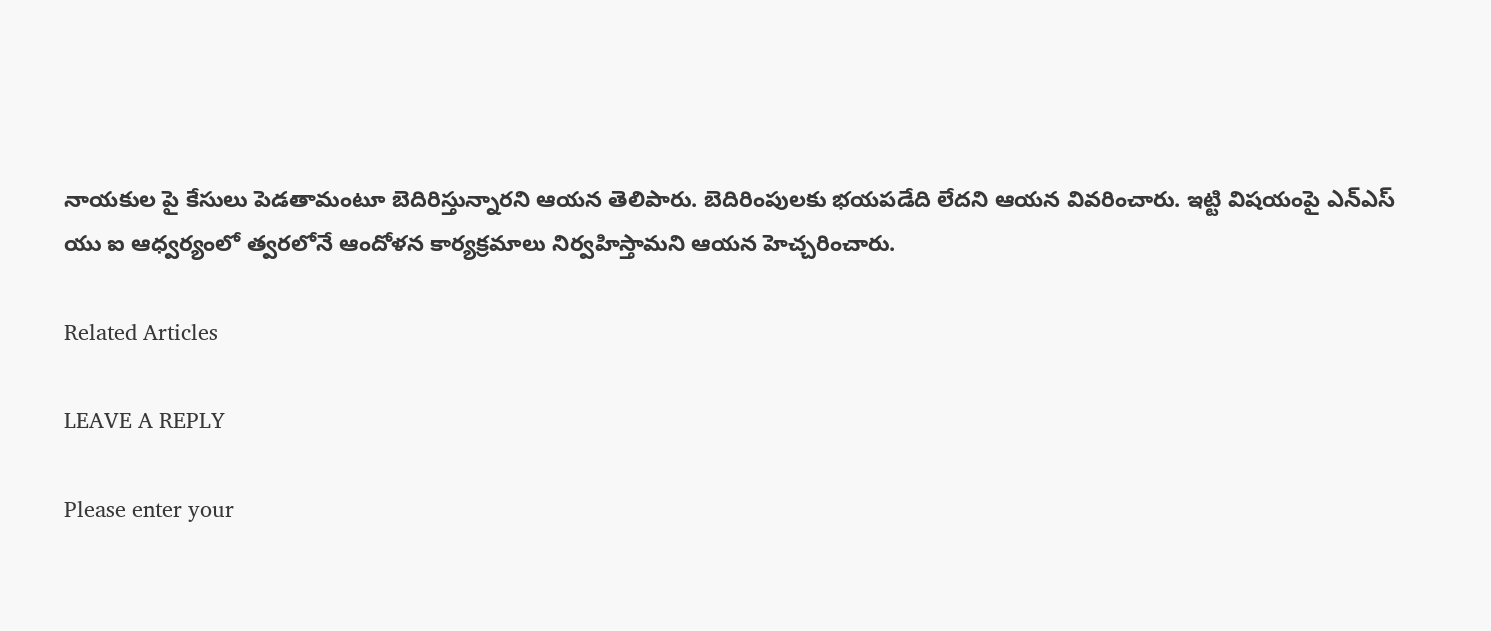నాయకుల పై కేసులు పెడతామంటూ బెదిరిస్తున్నారని ఆయన తెలిపారు. బెదిరింపులకు భయపడేది లేదని ఆయన వివరించారు. ఇట్టి విషయంపై ఎన్ఎస్ యు ఐ ఆధ్వర్యంలో త్వరలోనే ఆందోళన కార్యక్రమాలు నిర్వహిస్తామని ఆయన హెచ్చరించారు.

Related Articles

LEAVE A REPLY

Please enter your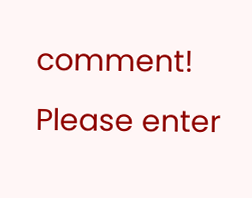comment!
Please enter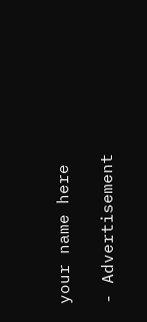your name here

- Advertisement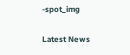-spot_img

Latest News